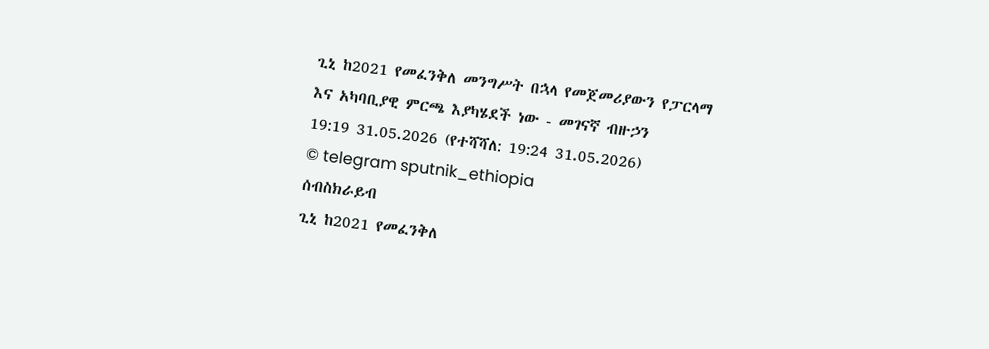ጊኒ ከ2021 የመፈንቅለ መንግሥት በኋላ የመጀመሪያውን የፓርላማ እና አካባቢያዊ ምርጫ እያካሄደች ነው - መገናኛ ብዙኃን
19:19 31.05.2026 (የተሻሻለ: 19:24 31.05.2026)
© telegram sputnik_ethiopia
ሰብስክራይብ
ጊኒ ከ2021 የመፈንቅለ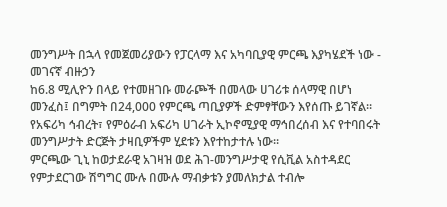መንግሥት በኋላ የመጀመሪያውን የፓርላማ እና አካባቢያዊ ምርጫ እያካሄደች ነው - መገናኛ ብዙኃን
ከ6.8 ሚሊዮን በላይ የተመዘገቡ መራጮች በመላው ሀገሪቱ ሰላማዊ በሆነ መንፈስ፤ በግምት በ24,000 የምርጫ ጣቢያዎች ድምፃቸውን እየሰጡ ይገኛል። የአፍሪካ ኅብረት፣ የምዕራብ አፍሪካ ሀገራት ኢኮኖሚያዊ ማኅበረሰብ እና የተባበሩት መንግሥታት ድርጅት ታዛቢዎችም ሂደቱን እየተከታተሉ ነው።
ምርጫው ጊኒ ከወታደራዊ አገዛዝ ወደ ሕገ-መንግሥታዊ የሲቪል አስተዳደር የምታደርገው ሽግግር ሙሉ በሙሉ ማብቃቱን ያመለክታል ተብሎ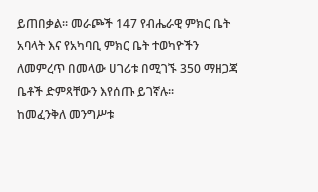ይጠበቃል። መራጮች 147 የብሔራዊ ምክር ቤት አባላት እና የአካባቢ ምክር ቤት ተወካዮችን ለመምረጥ በመላው ሀገሪቱ በሚገኙ 350 ማዘጋጃ ቤቶች ድምጻቸውን እየሰጡ ይገኛሉ።
ከመፈንቅለ መንግሥቱ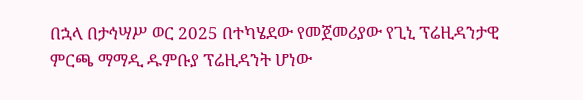በኋላ በታኅሣሥ ወር 2025 በተካሄደው የመጀመሪያው የጊኒ ፕሬዚዳንታዊ ምርጫ ማማዲ ዱምቡያ ፕሬዚዳንት ሆነው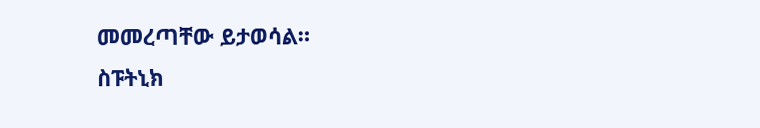መመረጣቸው ይታወሳል።
ስፑትኒክ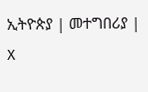ኢትዮጵያ | መተግበሪያ | X